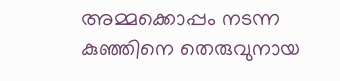അമ്മക്കൊപ്പം നടന്ന കുഞ്ഞിനെ തെരുവുനായ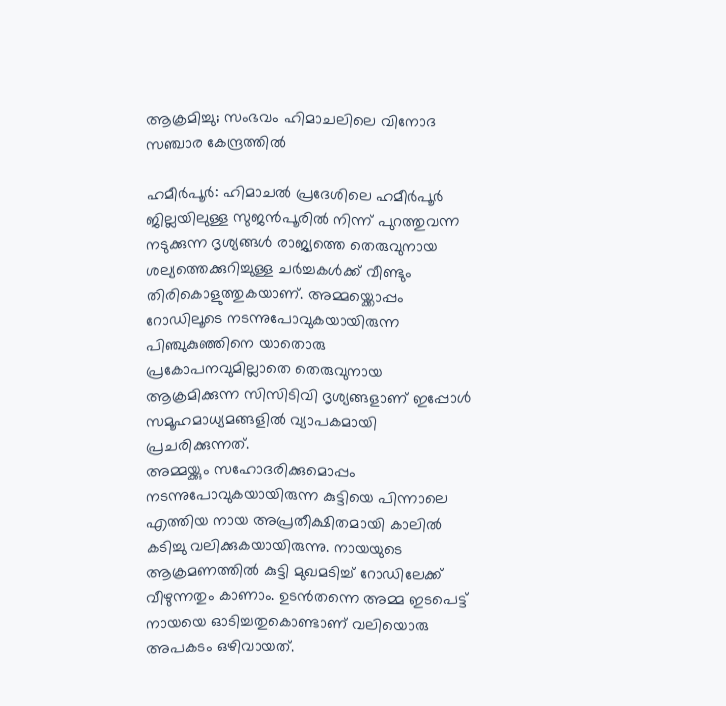ആക്രമിച്ചു; സംഭവം ഹിമാചലിലെ വിനോദ സഞ്ചാര കേന്ദ്രത്തിൽ

ഹമീർപൂർ: ഹിമാചൽ പ്രദേശിലെ ഹമീർപൂർ ജില്ലയിലുള്ള സുജൻപൂരിൽ നിന്ന് പുറത്തുവന്ന നടുക്കുന്ന ദൃശ്യങ്ങൾ രാജ്യത്തെ തെരുവുനായ ശല്യത്തെക്കുറിച്ചുള്ള ചർച്ചകൾക്ക് വീണ്ടും തിരികൊളുത്തുകയാണ്. അമ്മയ്ക്കൊപ്പം റോഡിലൂടെ നടന്നുപോവുകയായിരുന്ന പിഞ്ചുകുഞ്ഞിനെ യാതൊരു പ്രകോപനവുമില്ലാതെ തെരുവുനായ ആക്രമിക്കുന്ന സിസിടിവി ദൃശ്യങ്ങളാണ് ഇപ്പോൾ സമൂഹമാധ്യമങ്ങളിൽ വ്യാപകമായി പ്രചരിക്കുന്നത്.
അമ്മയ്ക്കും സഹോദരിക്കുമൊപ്പം നടന്നുപോവുകയായിരുന്ന കുട്ടിയെ പിന്നാലെ എത്തിയ നായ അപ്രതീക്ഷിതമായി കാലിൽ കടിച്ചു വലിക്കുകയായിരുന്നു. നായയുടെ ആക്രമണത്തിൽ കുട്ടി മുഖമടിച്ച് റോഡിലേക്ക് വീഴുന്നതും കാണാം. ഉടൻതന്നെ അമ്മ ഇടപെട്ട് നായയെ ഓടിച്ചതുകൊണ്ടാണ് വലിയൊരു അപകടം ഒഴിവായത്.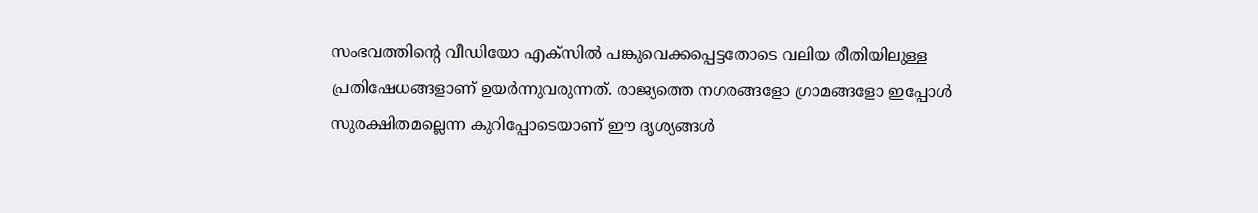സംഭവത്തിന്റെ വീഡിയോ എക്സിൽ പങ്കുവെക്കപ്പെട്ടതോടെ വലിയ രീതിയിലുള്ള പ്രതിഷേധങ്ങളാണ് ഉയർന്നുവരുന്നത്. രാജ്യത്തെ നഗരങ്ങളോ ഗ്രാമങ്ങളോ ഇപ്പോൾ സുരക്ഷിതമല്ലെന്ന കുറിപ്പോടെയാണ് ഈ ദൃശ്യങ്ങൾ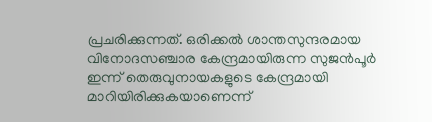പ്രചരിക്കുന്നത്. ഒരിക്കൽ ശാന്തസുന്ദരമായ വിനോദസഞ്ചാര കേന്ദ്രമായിരുന്ന സുജൻപൂർ ഇന്ന് തെരുവുനായകളുടെ കേന്ദ്രമായി മാറിയിരിക്കുകയാണെന്ന്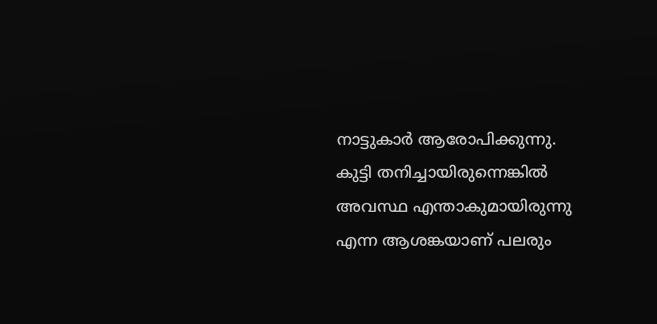നാട്ടുകാർ ആരോപിക്കുന്നു.
കുട്ടി തനിച്ചായിരുന്നെങ്കിൽ അവസ്ഥ എന്താകുമായിരുന്നു എന്ന ആശങ്കയാണ് പലരും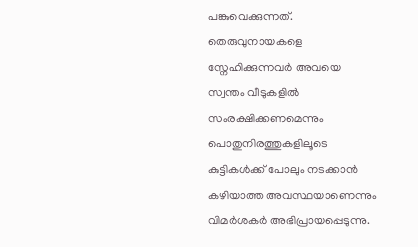പങ്കുവെക്കുന്നത്. തെരുവുനായകളെ സ്നേഹിക്കുന്നവർ അവയെ സ്വന്തം വീടുകളിൽ സംരക്ഷിക്കണമെന്നും പൊതുനിരത്തുകളിലൂടെ കുട്ടികൾക്ക് പോലും നടക്കാൻ കഴിയാത്ത അവസ്ഥയാണെന്നും വിമർശകർ അഭിപ്രായപ്പെടുന്നു.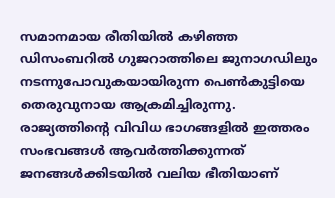സമാനമായ രീതിയിൽ കഴിഞ്ഞ ഡിസംബറിൽ ഗുജറാത്തിലെ ജുനാഗഡിലും നടന്നുപോവുകയായിരുന്ന പെൺകുട്ടിയെ തെരുവുനായ ആക്രമിച്ചിരുന്നു. രാജ്യത്തിന്റെ വിവിധ ഭാഗങ്ങളിൽ ഇത്തരം സംഭവങ്ങൾ ആവർത്തിക്കുന്നത് ജനങ്ങൾക്കിടയിൽ വലിയ ഭീതിയാണ്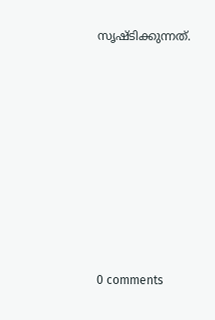സൃഷ്ടിക്കുന്നത്.










0 comments